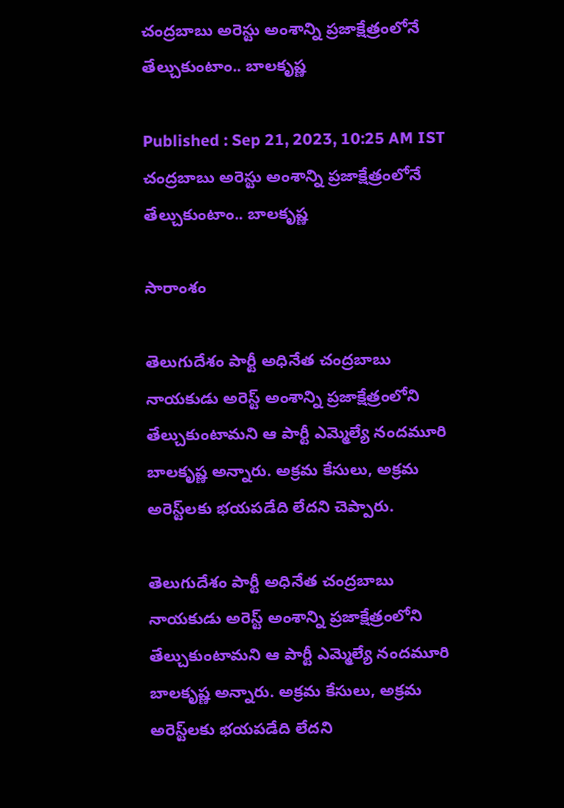చంద్రబాబు అరెస్టు అంశాన్ని ప్రజాక్షేత్రంలోనే తేల్చుకుంటాం.. బాలకృష్ణ

Published : Sep 21, 2023, 10:25 AM IST
చంద్రబాబు అరెస్టు అంశాన్ని ప్రజాక్షేత్రంలోనే తేల్చుకుంటాం.. బాలకృష్ణ

సారాంశం

తెలుగుదేశం పార్టీ అధినేత చంద్రబాబు నాయకుడు అరెస్ట్ అంశాన్ని ప్రజాక్షేత్రంలోని తేల్చుకుంటామని ఆ పార్టీ ఎమ్మెల్యే నందమూరి బాలకృష్ణ అన్నారు. అక్రమ కేసులు, అక్రమ అరెస్ట్‌లకు భయపడేది లేదని చెప్పారు.

తెలుగుదేశం పార్టీ అధినేత చంద్రబాబు నాయకుడు అరెస్ట్ అంశాన్ని ప్రజాక్షేత్రంలోని తేల్చుకుంటామని ఆ పార్టీ ఎమ్మెల్యే నందమూరి బాలకృష్ణ అన్నారు. అక్రమ కేసులు, అక్రమ అరెస్ట్‌లకు భయపడేది లేదని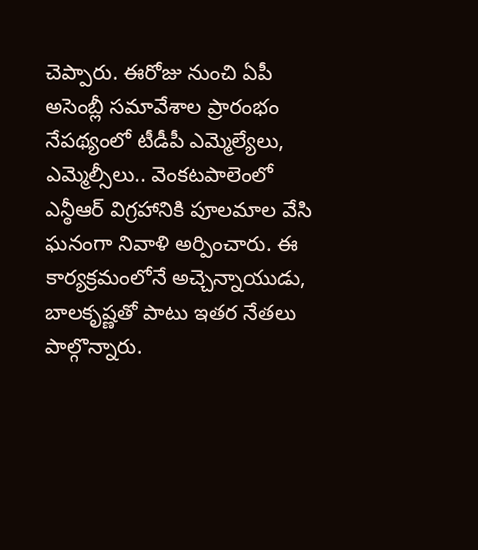చెప్పారు. ఈరోజు నుంచి ఏపీ అసెంబ్లీ సమావేశాల ప్రారంభం నేపథ్యంలో టీడీపీ ఎమ్మెల్యేలు, ఎమ్మెల్సీలు.. వెంకటపాలెంలో ఎన్ఠీఆర్ విగ్రహానికి పూలమాల వేసి ఘనంగా నివాళి అర్పించారు. ఈ కార్యక్రమంలోనే అచ్చెన్నాయుడు, బాలకృష్ణతో పాటు ఇతర నేతలు పాల్గొన్నారు.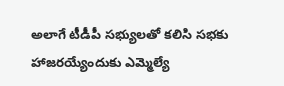అలాగే టీడీపీ సభ్యులతో కలిసి సభకు హాజరయ్యేందుకు ఎమ్మెల్యే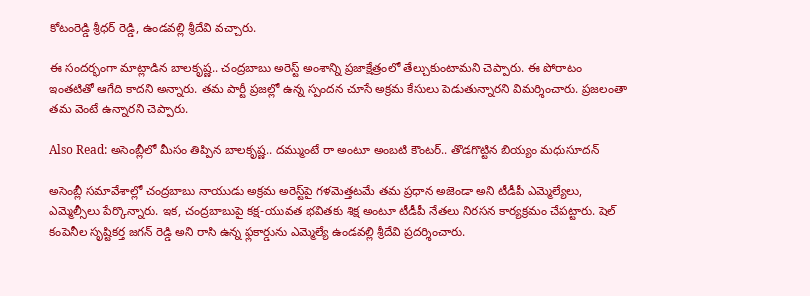కోటంరెడ్డి శ్రీధర్ రెడ్డి, ఉండవల్లి శ్రీదేవి వచ్చారు.

ఈ సందర్భంగా మాట్లాడిన బాలకృష్ణ.. చంద్రబాబు అరెస్ట్ అంశాన్ని ప్రజాక్షేత్రంలో తేల్చుకుంటామని చెప్పారు. ఈ పోరాటం ఇంతటితో ఆగేది కాదని అన్నారు. తమ పార్టీ ప్రజల్లో ఉన్న స్పందన చూసే అక్రమ కేసులు పెడుతున్నారని విమర్శించారు. ప్రజలంతా తమ వెంటే ఉన్నారని చెప్పారు.

Also Read: అసెంబ్లీలో మీసం తిప్పిన బాలకృష్ణ.. దమ్ముంటే రా అంటూ అంబటి కౌంటర్.. తొడగొట్టిన బియ్యం మధుసూదన్

అసెంబ్లీ సమావేశాల్లో చంద్రబాబు నాయుడు అక్రమ అరెస్ట్‌పై గళమెత్తటమే తమ ప్రధాన అజెండా అని టీడీపీ ఎమ్మెల్యేలు, ఎమ్మెల్సీలు పేర్కొన్నారు. ఇక, చంద్రబాబుపై కక్ష-యువత భవితకు శిక్ష అంటూ టీడీపీ నేతలు నిరసన కార్యక్రమం చేపట్టారు. షెల్ కంపెనీల సృష్టికర్త జగన్ రెడ్డి అని రాసి ఉన్న ఫ్లకార్డును ఎమ్మెల్యే ఉండవల్లి శ్రీదేవి ప్రదర్శించారు.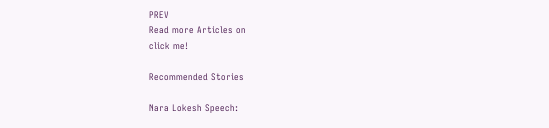PREV
Read more Articles on
click me!

Recommended Stories

Nara Lokesh Speech: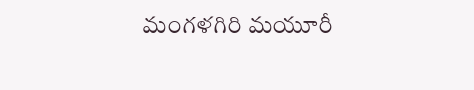మంగళగిరి మయూరీ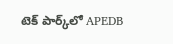టెక్ పార్క్‌లో APEDB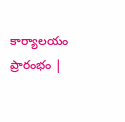కార్యాలయం ప్రారంభం |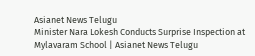Asianet News Telugu
Minister Nara Lokesh Conducts Surprise Inspection at Mylavaram School | Asianet News Telugu